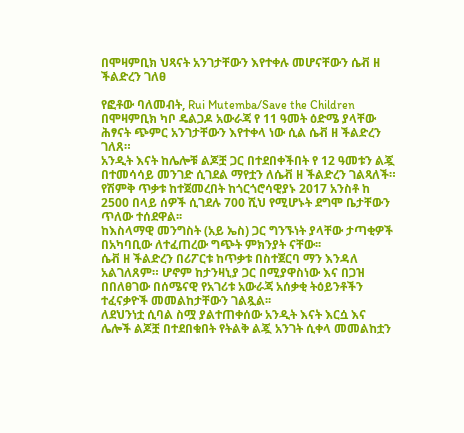በሞዛምቢክ ህጻናት አንገታቸውን እየተቀሉ መሆናቸውን ሴቭ ዘ ችልድረን ገለፀ

የፎቶው ባለመብት, Rui Mutemba/Save the Children
በሞዛምቢክ ካቦ ዴልጋዶ አውራጃ የ 11 ዓመት ዕድሜ ያላቸው ሕፃናት ጭምር አንገታቸውን እየተቀላ ነው ሲል ሴቭ ዘ ችልድረን ገለጸ።
አንዲት እናት ከሌሎቹ ልጆቿ ጋር በተደበቀችበት የ 12 ዓመቱን ልጇ በተመሳሳይ መንገድ ሲገደል ማየቷን ለሴቭ ዘ ችልድረን ገልጻለች።
የሽምቅ ጥቃቱ ከተጀመረበት ከጎርጎሮሳዊያኑ 2017 አንስቶ ከ 2500 በላይ ሰዎች ሲገደሉ 700 ሺህ የሚሆኑት ደግሞ ቤታቸውን ጥለው ተሰደዋል፡፡
ከእስላማዊ መንግስት (አይ ኤስ) ጋር ግንኙነት ያላቸው ታጣቂዎች በአካባቢው ለተፈጠረው ግጭት ምክንያት ናቸው፡፡
ሴቭ ዘ ችልድረን በሪፖርቱ ከጥቃቱ በስተጀርባ ማን እንዳለ አልገለጸም። ሆኖም ከታንዛኒያ ጋር በሚያዋስነው እና በጋዝ በበለፀገው በሰሜናዊ የአገሪቱ አውራጃ አሰቃቂ ትዕይንቶችን ተፈናቃዮች መመልከታቸውን ገልጿል፡፡
ለደህንነቷ ሲባል ስሟ ያልተጠቀሰው አንዲት እናት እርሷ እና ሌሎች ልጆቿ በተደበቁበት የትልቅ ልጇ አንገት ሲቀላ መመልከቷን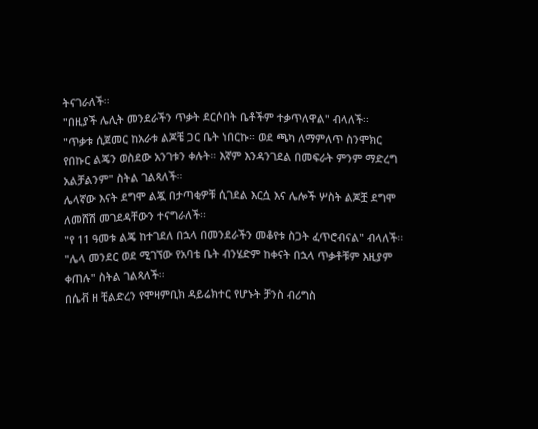ትናገራለች፡፡
"በዚያች ሌሊት መንደራችን ጥቃት ደርሶበት ቤቶችም ተቃጥለዋል" ብላለች፡፡
"ጥቃቱ ሲጀመር ከአራቱ ልጆቼ ጋር ቤት ነበርኩ። ወደ ጫካ ለማምለጥ ስንሞክር የበኩር ልጄን ወስደው አንገቱን ቀሉት። እኛም እንዳንገደል በመፍራት ምንም ማድረግ አልቻልንም" ስትል ገልጻለች።
ሌላኛው እናት ደግሞ ልጇ በታጣቂዎቹ ሲገደል እርሷ እና ሌሎች ሦስት ልጆቿ ደግሞ ለመሸሽ መገደዳቸውን ተናግራለች፡፡
"የ 11 ዓመቱ ልጄ ከተገደለ በኋላ በመንደራችን መቆየቱ ስጋት ፈጥሮብናል" ብላለች፡፡
"ሌላ መንደር ወደ ሚገኘው የአባቴ ቤት ብንሄድም ከቀናት በኋላ ጥቃቶቹም እዚያም ቀጠሉ" ስትል ገልጻለች፡፡
በሴቭ ዘ ቺልድረን የሞዛምቢክ ዳይሬክተር የሆኑት ቻንስ ብሪግስ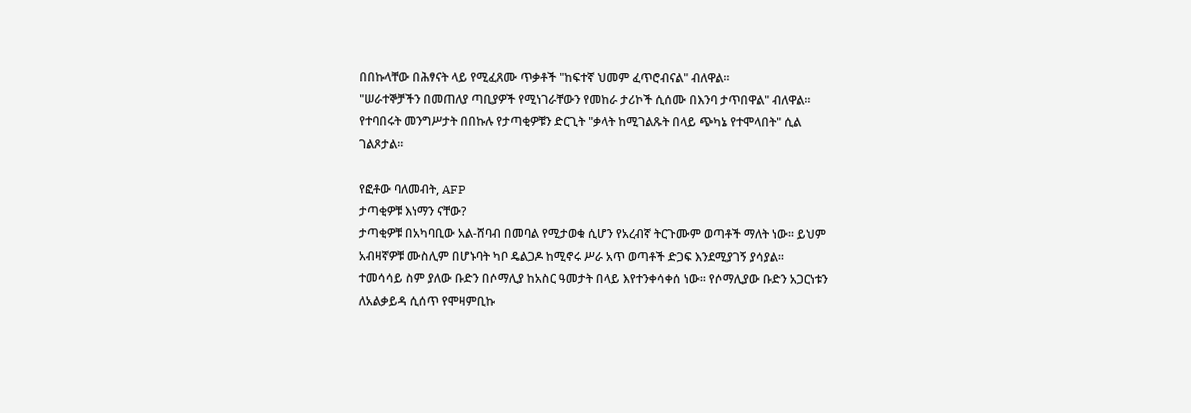በበኩላቸው በሕፃናት ላይ የሚፈጸሙ ጥቃቶች "ከፍተኛ ህመም ፈጥሮብናል" ብለዋል፡፡
"ሠራተኞቻችን በመጠለያ ጣቢያዎች የሚነገራቸውን የመከራ ታሪኮች ሲሰሙ በእንባ ታጥበዋል" ብለዋል፡፡
የተባበሩት መንግሥታት በበኩሉ የታጣቂዎቹን ድርጊት "ቃላት ከሚገልጹት በላይ ጭካኔ የተሞላበት" ሲል ገልጾታል።

የፎቶው ባለመብት, AFP
ታጣቂዎቹ እነማን ናቸው?
ታጣቂዎቹ በአካባቢው አል-ሸባብ በመባል የሚታወቁ ሲሆን የአረብኛ ትርጉሙም ወጣቶች ማለት ነው፡፡ ይህም አብዛኛዎቹ ሙስሊም በሆኑባት ካቦ ዴልጋዶ ከሚኖሩ ሥራ አጥ ወጣቶች ድጋፍ እንደሚያገኝ ያሳያል፡፡
ተመሳሳይ ስም ያለው ቡድን በሶማሊያ ከአስር ዓመታት በላይ እየተንቀሳቀሰ ነው፡፡ የሶማሊያው ቡድን አጋርነቱን ለአልቃይዳ ሲሰጥ የሞዛምቢኩ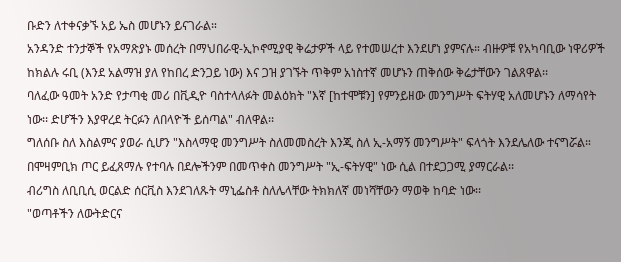ቡድን ለተቀናቃኙ አይ ኤስ መሆኑን ይናገራል።
አንዳንድ ተንታኞች የአማጽያኑ መሰረት በማህበራዊ-ኢኮኖሚያዊ ቅሬታዎች ላይ የተመሠረተ እንደሆነ ያምናሉ። ብዙዎቹ የአካባቢው ነዋሪዎች ከክልሉ ሩቢ (እንደ አልማዝ ያለ የከበረ ድንጋይ ነው) እና ጋዝ ያገኙት ጥቅም አነስተኛ መሆኑን ጠቅሰው ቅሬታቸውን ገልጸዋል፡፡
ባለፈው ዓመት አንድ የታጣቂ መሪ በቪዲዮ ባስተላለፉት መልዕክት "እኛ [ከተሞቹን] የምንይዘው መንግሥት ፍትሃዊ አለመሆኑን ለማሳየት ነው፡፡ ድሆችን እያዋረደ ትርፉን ለበላዮች ይሰጣል" ብለዋል፡፡
ግለሰቡ ስለ እስልምና ያወራ ሲሆን "እስላማዊ መንግሥት ስለመመስረት እንጂ ስለ ኢ-አማኝ መንግሥት" ፍላጎት እንደሌለው ተናግሯል። በሞዛምቢክ ጦር ይፈጸማሉ የተባሉ በደሎችንም በመጥቀስ መንግሥት "ኢ-ፍትሃዊ" ነው ሲል በተደጋጋሚ ያማርራል፡፡
ብሪግስ ለቢቢሲ ወርልድ ሰርቪስ እንደገለጹት ማኒፌስቶ ስለሌላቸው ትክክለኛ መነሻቸውን ማወቅ ከባድ ነው፡፡
"ወጣቶችን ለውትድርና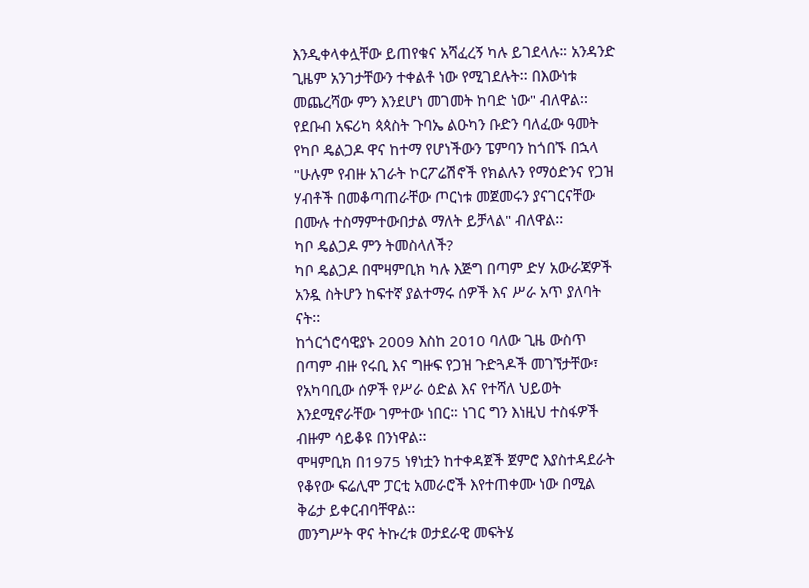እንዲቀላቀሏቸው ይጠየቁና አሻፈረኝ ካሉ ይገደላሉ። አንዳንድ ጊዜም አንገታቸውን ተቀልቶ ነው የሚገደሉት፡፡ በእውነቱ መጨረሻው ምን እንደሆነ መገመት ከባድ ነው" ብለዋል፡፡
የደቡብ አፍሪካ ጳጳስት ጉባኤ ልዑካን ቡድን ባለፈው ዓመት የካቦ ዴልጋዶ ዋና ከተማ የሆነችውን ፔምባን ከጎበኙ በኋላ "ሁሉም የብዙ አገራት ኮርፖሬሽኖች የክልሉን የማዕድንና የጋዝ ሃብቶች በመቆጣጠራቸው ጦርነቱ መጀመሩን ያናገርናቸው በሙሉ ተስማምተውበታል ማለት ይቻላል" ብለዋል፡፡
ካቦ ዴልጋዶ ምን ትመስላለች?
ካቦ ዴልጋዶ በሞዛምቢክ ካሉ እጅግ በጣም ድሃ አውራጃዎች አንዷ ስትሆን ከፍተኛ ያልተማሩ ሰዎች እና ሥራ አጥ ያለባት ናት፡፡
ከጎርጎሮሳዊያኑ 2009 እስከ 2010 ባለው ጊዜ ውስጥ በጣም ብዙ የሩቢ እና ግዙፍ የጋዝ ጉድጓዶች መገኘታቸው፣ የአካባቢው ሰዎች የሥራ ዕድል እና የተሻለ ህይወት እንደሚኖራቸው ገምተው ነበር። ነገር ግን እነዚህ ተስፋዎች ብዙም ሳይቆዩ በንነዋል፡፡
ሞዛምቢክ በ1975 ነፃነቷን ከተቀዳጀች ጀምሮ እያስተዳደራት የቆየው ፍሬሊሞ ፓርቲ አመራሮች እየተጠቀሙ ነው በሚል ቅሬታ ይቀርብባቸዋል፡፡
መንግሥት ዋና ትኩረቱ ወታደራዊ መፍትሄ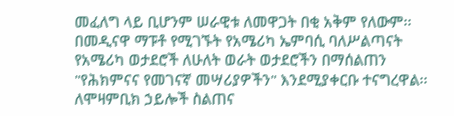መፈለግ ላይ ቢሆንም ሠራዊቱ ለመዋጋት በቂ አቅም የለውም፡፡
በመዲናዋ ማፑቶ የሚገኙት የአሜሪካ ኤምባሲ ባለሥልጣናት የአሜሪካ ወታደሮች ለሁለት ወራት ወታደሮችን በማሰልጠን "የሕክምናና የመገናኛ መሣሪያዎችን" እንደሚያቀርቡ ተናግረዋል፡፡
ለሞዛምቢክ ኃይሎች ስልጠና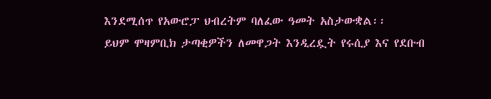እንደሚሰጥ የአውሮፓ ህብረትም ባለፈው ዓመት አስታውቋል፡፡
ይህም ሞዛምቢክ ታጣቂዎችን ለመዋጋት እንዲረዷት የሩሲያ እና የደቡብ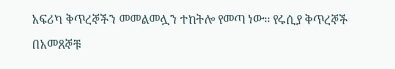አፍሪካ ቅጥረኞችን መመልመሏን ተከትሎ የመጣ ነው፡፡ የሩሲያ ቅጥረኞች በአመጸኞቹ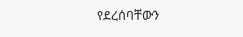የደረሰባቸውን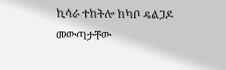ኪሳራ ተከትሎ ከካቦ ዴልጋዶ መውጣታቸው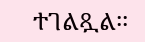ተገልጿል፡፡